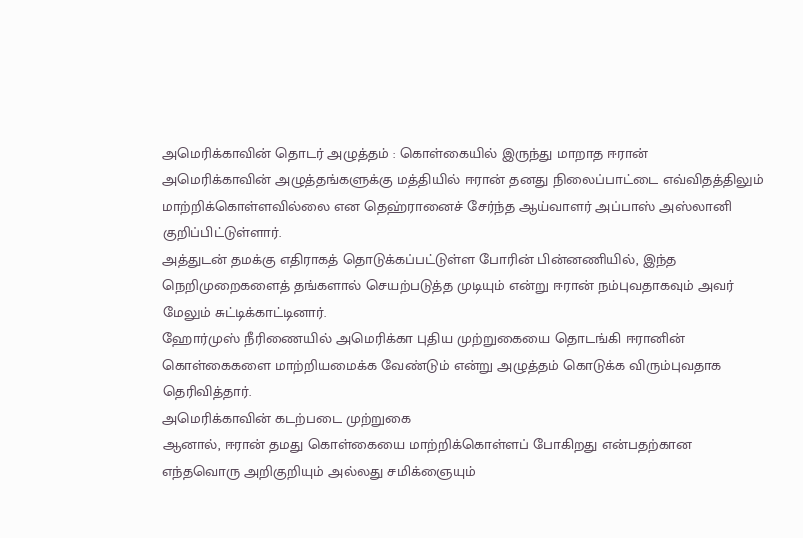அமெரிக்காவின் தொடர் அழுத்தம் : கொள்கையில் இருந்து மாறாத ஈரான்
அமெரிக்காவின் அழுத்தங்களுக்கு மத்தியில் ஈரான் தனது நிலைப்பாட்டை எவ்விதத்திலும் மாற்றிக்கொள்ளவில்லை என தெஹ்ரானைச் சேர்ந்த ஆய்வாளர் அப்பாஸ் அஸ்லானி குறிப்பிட்டுள்ளார்.
அத்துடன் தமக்கு எதிராகத் தொடுக்கப்பட்டுள்ள போரின் பின்னணியில், இந்த நெறிமுறைகளைத் தங்களால் செயற்படுத்த முடியும் என்று ஈரான் நம்புவதாகவும் அவர் மேலும் சுட்டிக்காட்டினார்.
ஹோர்முஸ் நீரிணையில் அமெரிக்கா புதிய முற்றுகையை தொடங்கி ஈரானின் கொள்கைகளை மாற்றியமைக்க வேண்டும் என்று அழுத்தம் கொடுக்க விரும்புவதாக தெரிவித்தார்.
அமெரிக்காவின் கடற்படை முற்றுகை
ஆனால், ஈரான் தமது கொள்கையை மாற்றிக்கொள்ளப் போகிறது என்பதற்கான எந்தவொரு அறிகுறியும் அல்லது சமிக்ஞையும்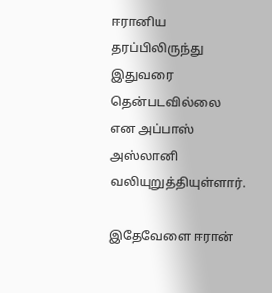ஈரானிய தரப்பிலிருந்து இதுவரை தென்படவில்லை என அப்பாஸ் அஸ்லானி வலியுறுத்தியுள்ளார்.

இதேவேளை ஈரான்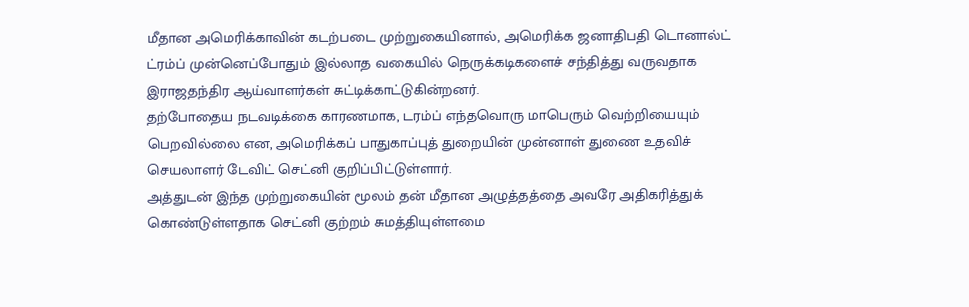மீதான அமெரிக்காவின் கடற்படை முற்றுகையினால், அமெரிக்க ஜனாதிபதி டொனால்ட் ட்ரம்ப் முன்னெப்போதும் இல்லாத வகையில் நெருக்கடிகளைச் சந்தித்து வருவதாக இராஜதந்திர ஆய்வாளர்கள் சுட்டிக்காட்டுகின்றனர்.
தற்போதைய நடவடிக்கை காரணமாக, டரம்ப் எந்தவொரு மாபெரும் வெற்றியையும் பெறவில்லை என, அமெரிக்கப் பாதுகாப்புத் துறையின் முன்னாள் துணை உதவிச் செயலாளர் டேவிட் செட்னி குறிப்பிட்டுள்ளார்.
அத்துடன் இந்த முற்றுகையின் மூலம் தன் மீதான அழுத்தத்தை அவரே அதிகரித்துக் கொண்டுள்ளதாக செட்னி குற்றம் சுமத்தியுள்ளமை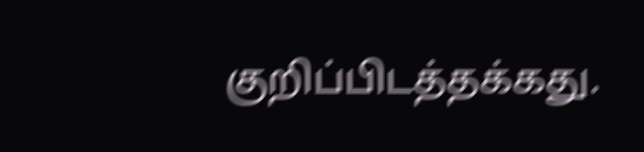குறிப்பிடத்தக்கது.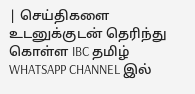| செய்திகளை உடனுக்குடன் தெரிந்து கொள்ள IBC தமிழ் WHATSAPP CHANNEL இல்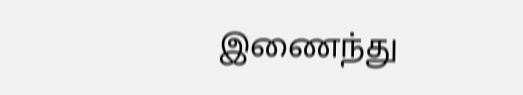இணைந்து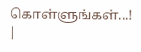கொள்ளுங்கள்...! |